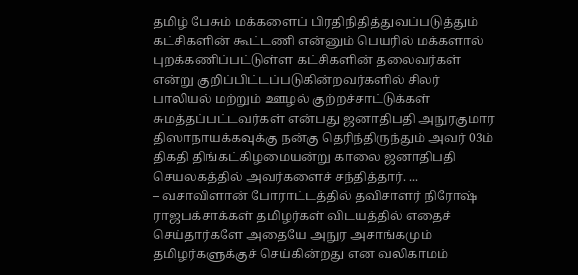தமிழ் பேசும் மக்களைப் பிரதிநிதித்துவப்படுத்தும் கட்சிகளின் கூட்டணி என்னும் பெயரில் மக்களால் புறக்கணிப்பட்டுள்ள கட்சிகளின் தலைவர்கள் என்று குறிப்பிட்டப்படுகின்றவர்களில் சிலர் பாலியல் மற்றும் ஊழல் குற்றச்சாட்டுக்கள் சுமத்தப்பட்டவர்கள் என்பது ஜனாதிபதி அநுரகுமார திஸாநாயக்கவுக்கு நன்கு தெரிந்திருந்தும் அவர் 03ம் திகதி திங்கட்கிழமையன்று காலை ஜனாதிபதி செயலகத்தில் அவர்களைச் சந்தித்தார். ...
– வசாவிளான் போராட்டத்தில் தவிசாளர் நிரோஷ் ராஜபக்சாக்கள் தமிழர்கள் விடயத்தில் எதைச் செய்தார்களே அதையே அநுர அசாங்கமும் தமிழர்களுக்குச் செய்கின்றது என வலிகாமம்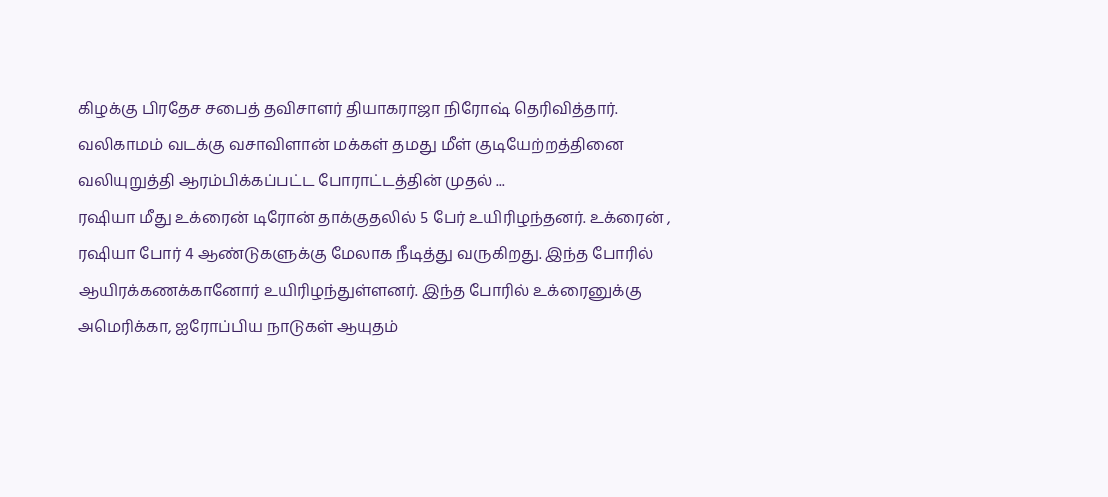கிழக்கு பிரதேச சபைத் தவிசாளர் தியாகராஜா நிரோஷ் தெரிவித்தார். வலிகாமம் வடக்கு வசாவிளான் மக்கள் தமது மீள் குடியேற்றத்தினை வலியுறுத்தி ஆரம்பிக்கப்பட்ட போராட்டத்தின் முதல் ...
ரஷியா மீது உக்ரைன் டிரோன் தாக்குதலில் 5 பேர் உயிரிழந்தனர். உக்ரைன் , ரஷியா போர் 4 ஆண்டுகளுக்கு மேலாக நீடித்து வருகிறது. இந்த போரில் ஆயிரக்கணக்கானோர் உயிரிழந்துள்ளனர். இந்த போரில் உக்ரைனுக்கு அமெரிக்கா, ஐரோப்பிய நாடுகள் ஆயுதம்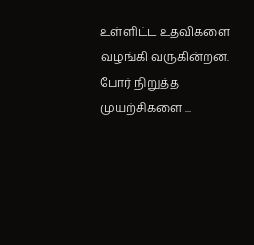உள்ளிட்ட உதவிகளை வழங்கி வருகின்றன. போர் நிறுத்த முயற்சிகளை ...